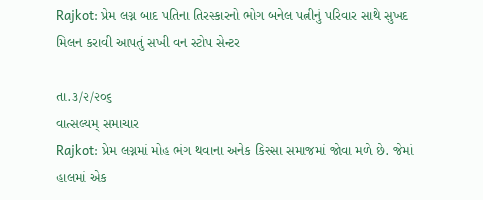Rajkot: પ્રેમ લગ્ન બાદ પતિના તિરસ્કારનો ભોગ બનેલ પત્નીનું પરિવાર સાથે સુખદ મિલન કરાવી આપતું સખી વન સ્ટોપ સેન્ટર

તા.૩/૨/૨૦૬
વાત્સલ્યમ્ સમાચાર
Rajkot: પ્રેમ લગ્નમાં મોહ ભંગ થવાના અનેક કિસ્સા સમાજમાં જોવા મળે છે. જેમાં હાલમાં એક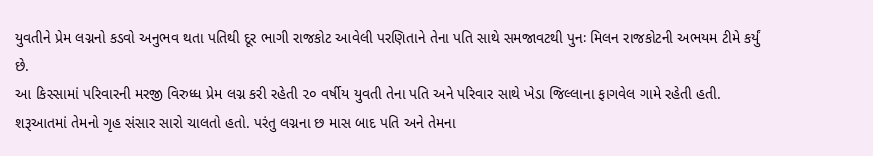યુવતીને પ્રેમ લગ્નનો કડવો અનુભવ થતા પતિથી દૂર ભાગી રાજકોટ આવેલી પરણિતાને તેના પતિ સાથે સમજાવટથી પુનઃ મિલન રાજકોટની અભયમ ટીમે કર્યું છે.
આ કિસ્સામાં પરિવારની મરજી વિરુધ્ધ પ્રેમ લગ્ન કરી રહેતી ૨૦ વર્ષીય યુવતી તેના પતિ અને પરિવાર સાથે ખેડા જિલ્લાના ફાગવેલ ગામે રહેતી હતી. શરૂઆતમાં તેમનો ગૃહ સંસાર સારો ચાલતો હતો. પરંતુ લગ્નના છ માસ બાદ પતિ અને તેમના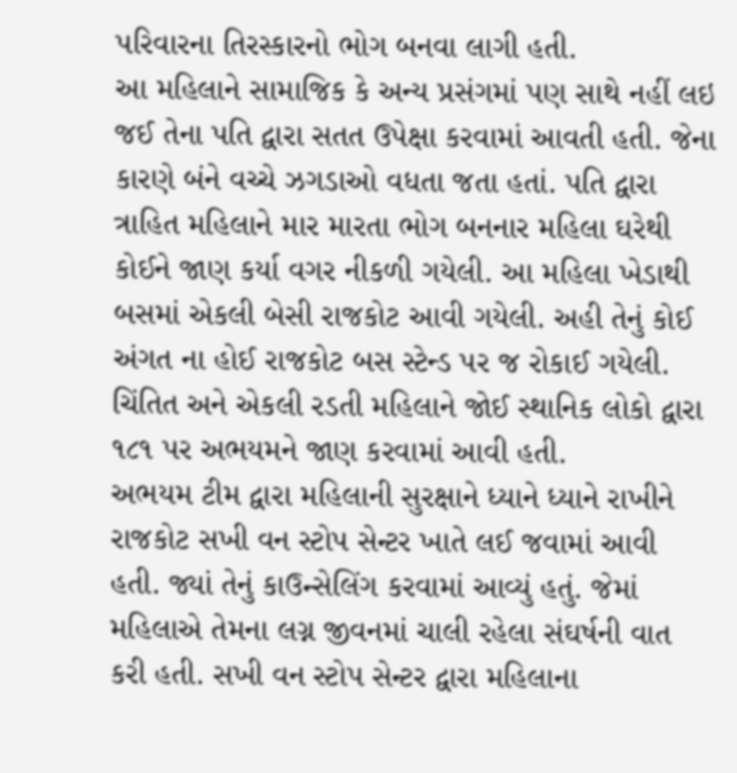પરિવારના તિરસ્કારનો ભોગ બનવા લાગી હતી.
આ મહિલાને સામાજિક કે અન્ય પ્રસંગમાં પણ સાથે નહીં લઇ જઈ તેના પતિ દ્વારા સતત ઉપેક્ષા કરવામાં આવતી હતી. જેના કારણે બંને વચ્ચે ઝગડાઓ વધતા જતા હતાં. પતિ દ્વારા ત્રાહિત મહિલાને માર મારતા ભોગ બનનાર મહિલા ઘરેથી કોઈને જાણ કર્યા વગર નીકળી ગયેલી. આ મહિલા ખેડાથી બસમાં એકલી બેસી રાજકોટ આવી ગયેલી. અહી તેનું કોઈ અંગત ના હોઈ રાજકોટ બસ સ્ટેન્ડ પર જ રોકાઈ ગયેલી. ચિંતિત અને એકલી રડતી મહિલાને જોઈ સ્થાનિક લોકો દ્વારા ૧૮૧ પર અભયમને જાણ કરવામાં આવી હતી.
અભયમ ટીમ દ્વારા મહિલાની સુરક્ષાને ધ્યાને ધ્યાને રાખીને રાજકોટ સખી વન સ્ટોપ સેન્ટર ખાતે લઈ જવામાં આવી હતી. જ્યાં તેનું કાઉન્સેલિંગ કરવામાં આવ્યું હતું. જેમાં મહિલાએ તેમના લગ્ન જીવનમાં ચાલી રહેલા સંઘર્ષની વાત કરી હતી. સખી વન સ્ટોપ સેન્ટર દ્વારા મહિલાના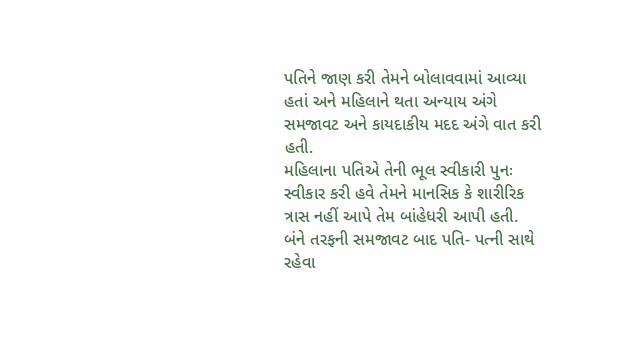પતિને જાણ કરી તેમને બોલાવવામાં આવ્યા હતાં અને મહિલાને થતા અન્યાય અંગે સમજાવટ અને કાયદાકીય મદદ અંગે વાત કરી હતી.
મહિલાના પતિએ તેની ભૂલ સ્વીકારી પુનઃ સ્વીકાર કરી હવે તેમને માનસિક કે શારીરિક ત્રાસ નહીં આપે તેમ બાંહેધરી આપી હતી. બંને તરફની સમજાવટ બાદ પતિ- પત્ની સાથે રહેવા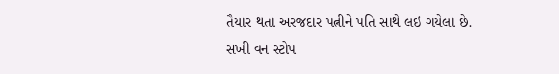તૈયાર થતા અરજદાર પત્નીને પતિ સાથે લઇ ગયેલા છે.
સખી વન સ્ટોપ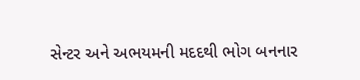સેન્ટર અને અભયમની મદદથી ભોગ બનનાર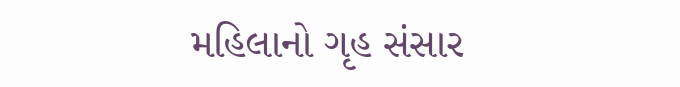મહિલાનો ગૃહ સંસાર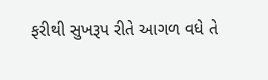ફરીથી સુખરૂપ રીતે આગળ વધે તે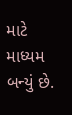માટે માધ્યમ બન્યું છે.